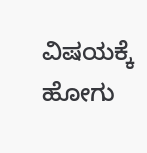ವಿಷಯಕ್ಕೆ ಹೋಗು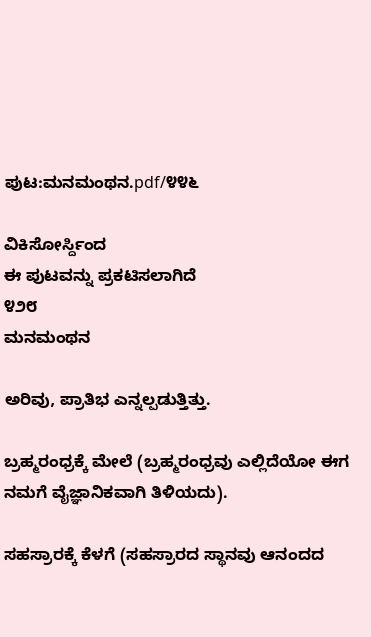ಪುಟ:ಮನಮಂಥನ.pdf/೪೪೬

ವಿಕಿಸೋರ್ಸ್ದಿಂದ
ಈ ಪುಟವನ್ನು ಪ್ರಕಟಿಸಲಾಗಿದೆ
೪೨೮
ಮನಮಂಥನ

ಅರಿವು, ಪ್ರಾತಿಭ ಎನ್ನಲ್ಪಡುತ್ತಿತ್ತು.

ಬ್ರಹ್ಮರಂಧ್ರಕ್ಕೆ ಮೇಲೆ (ಬ್ರಹ್ಮರಂಧ್ರವು ಎಲ್ಲಿದೆಯೋ ಈಗ ನಮಗೆ ವೈಜ್ಞಾನಿಕವಾಗಿ ತಿಳಿಯದು).

ಸಹಸ್ರಾರಕ್ಕೆ ಕೆಳಗೆ (ಸಹಸ್ರಾರದ ಸ್ಥಾನವು ಆನಂದದ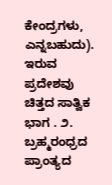ಕೇಂದ್ರಗಳು, ಎನ್ನಬಹುದು). ಇರುವ ಪ್ರದೇಶವು ಚಿತ್ತದ ಸಾತ್ವಿಕ ಭಾಗ . ೨. ಬ್ರಹ್ಮರಂಧ್ರದ ಪ್ರಾಂತ್ಯದ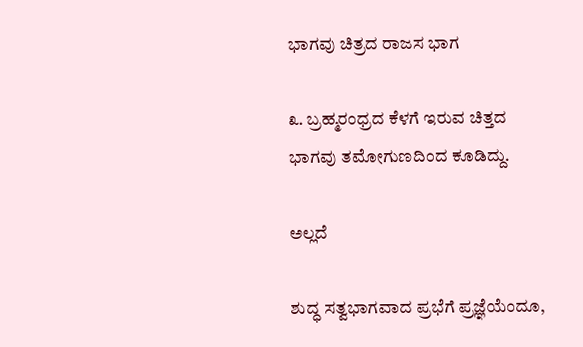ಭಾಗವು ಚಿತ್ರದ ರಾಜಸ ಭಾಗ

೩. ಬ್ರಹ್ಮರಂಧ್ರದ ಕೆಳಗೆ ಇರುವ ಚಿತ್ತದ ಭಾಗವು ತಮೋಗುಣದಿಂದ ಕೂಡಿದ್ದು.

ಅಲ್ಲದೆ

ಶುದ್ಧ ಸತ್ವಭಾಗವಾದ ಪ್ರಭೆಗೆ ಪ್ರಜ್ಞೆಯೆಂದೂ,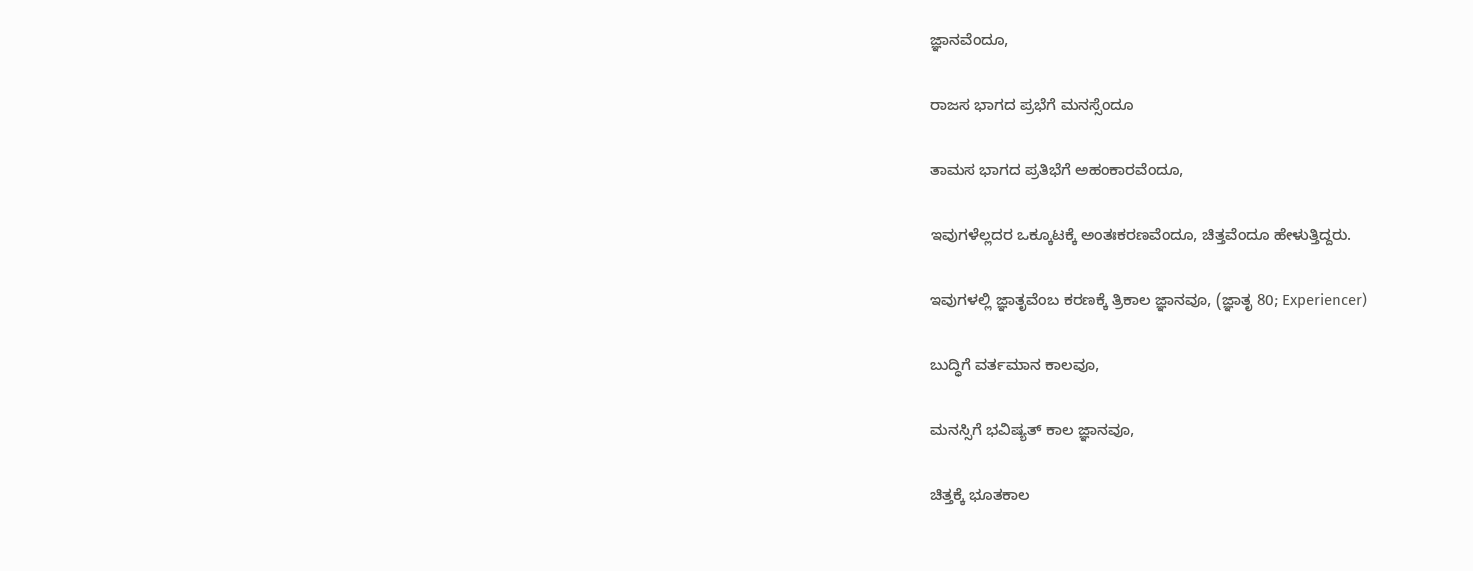ಜ್ಞಾನವೆಂದೂ,

ರಾಜಸ ಭಾಗದ ಪ್ರಭೆಗೆ ಮನಸ್ಸೆಂದೂ

ತಾಮಸ ಭಾಗದ ಪ್ರತಿಭೆಗೆ ಅಹಂಕಾರವೆಂದೂ,

ಇವುಗಳೆಲ್ಲದರ ಒಕ್ಕೂಟಕ್ಕೆ ಅಂತಃಕರಣವೆಂದೂ, ಚಿತ್ತವೆಂದೂ ಹೇಳುತ್ತಿದ್ದರು.

ಇವುಗಳಲ್ಲಿ ಜ್ಞಾತೃವೆಂಬ ಕರಣಕ್ಕೆ ತ್ರಿಕಾಲ ಜ್ಞಾನವೂ, (ಜ್ಞಾತೃ 80; Experiencer)

ಬುದ್ಧಿಗೆ ವರ್ತಮಾನ ಕಾಲವೂ,

ಮನಸ್ಸಿಗೆ ಭವಿಷ್ಯತ್‌ ಕಾಲ ಜ್ಞಾನವೂ,

ಚಿತ್ತಕ್ಕೆ ಭೂತಕಾಲ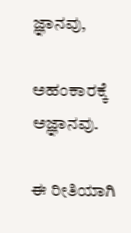ಜ್ಞಾನವು,

ಅಹಂಕಾರಕ್ಕೆ ಅಜ್ಞಾನವು.

ಈ ರೀತಿಯಾಗಿ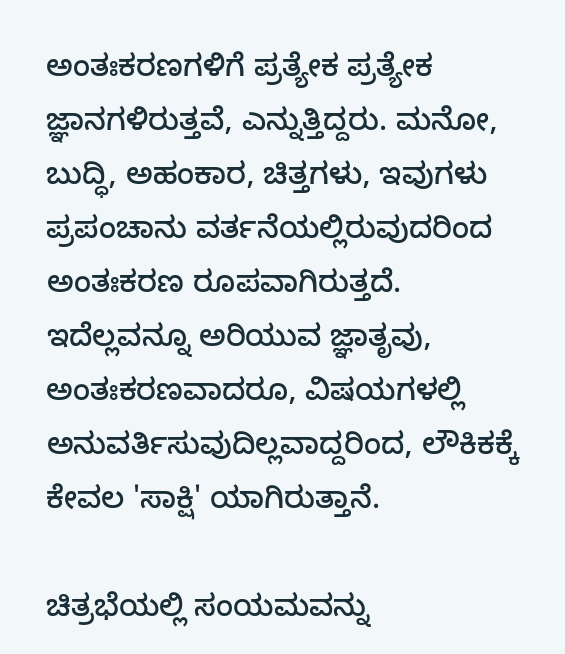ಅಂತಃಕರಣಗಳಿಗೆ ಪ್ರತ್ಯೇಕ ಪ್ರತ್ಯೇಕ ಜ್ಞಾನಗಳಿರುತ್ತವೆ, ಎನ್ನುತ್ತಿದ್ದರು. ಮನೋ, ಬುದ್ಧಿ, ಅಹಂಕಾರ, ಚಿತ್ತಗಳು, ಇವುಗಳು ಪ್ರಪಂಚಾನು ವರ್ತನೆಯಲ್ಲಿರುವುದರಿಂದ ಅಂತಃಕರಣ ರೂಪವಾಗಿರುತ್ತದೆ. ಇದೆಲ್ಲವನ್ನೂ ಅರಿಯುವ ಜ್ಞಾತೃವು, ಅಂತಃಕರಣವಾದರೂ, ವಿಷಯಗಳಲ್ಲಿ ಅನುವರ್ತಿಸುವುದಿಲ್ಲವಾದ್ದರಿಂದ, ಲೌಕಿಕಕ್ಕೆ ಕೇವಲ 'ಸಾಕ್ಷಿ' ಯಾಗಿರುತ್ತಾನೆ.

ಚಿತ್ರಭೆಯಲ್ಲಿ ಸಂಯಮವನ್ನು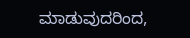ಮಾಡುವುದರಿಂದ,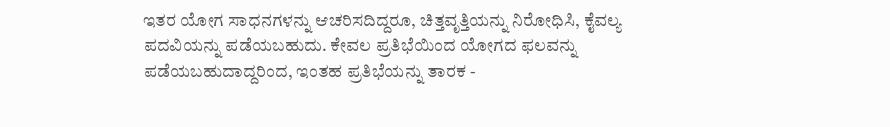ಇತರ ಯೋಗ ಸಾಧನಗಳನ್ನು ಆಚರಿಸದಿದ್ದರೂ, ಚಿತ್ತವೃತ್ತಿಯನ್ನು ನಿರೋಧಿಸಿ, ಕೈವಲ್ಯ ಪದವಿಯನ್ನು ಪಡೆಯಬಹುದು. ಕೇವಲ ಪ್ರತಿಭೆಯಿಂದ ಯೋಗದ ಫಲವನ್ನು ಪಡೆಯಬಹುದಾದ್ದರಿಂದ, ಇಂತಹ ಪ್ರತಿಭೆಯನ್ನು ತಾರಕ -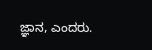ಜ್ಞಾನ, ಎಂದರು.